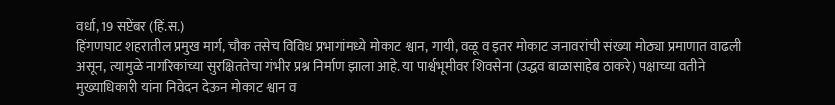वर्धा, 19 सप्टेंबर (हिं.स.)
हिंगणघाट शहरातील प्रमुख मार्ग, चौक तसेच विविध प्रभागांमध्ये मोकाट श्वान, गायी, वळू व इतर मोकाट जनावरांची संख्या मोठ्या प्रमाणात वाढली असून, त्यामुळे नागरिकांच्या सुरक्षिततेचा गंभीर प्रश्न निर्माण झाला आहे. या पार्श्वभूमीवर शिवसेना (उद्धव बाळासाहेब ठाकरे) पक्षाच्या वतीने मुख्याधिकारी यांना निवेदन देऊन मोकाट श्वान व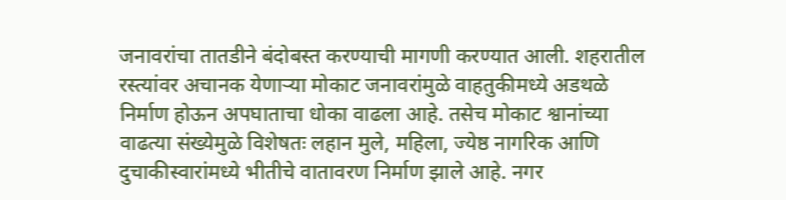जनावरांचा तातडीने बंदोबस्त करण्याची मागणी करण्यात आली. शहरातील रस्त्यांवर अचानक येणाऱ्या मोकाट जनावरांमुळे वाहतुकीमध्ये अडथळे निर्माण होऊन अपघाताचा धोका वाढला आहे. तसेच मोकाट श्वानांच्या वाढत्या संख्येमुळे विशेषतः लहान मुले, महिला, ज्येष्ठ नागरिक आणि दुचाकीस्वारांमध्ये भीतीचे वातावरण निर्माण झाले आहे. नगर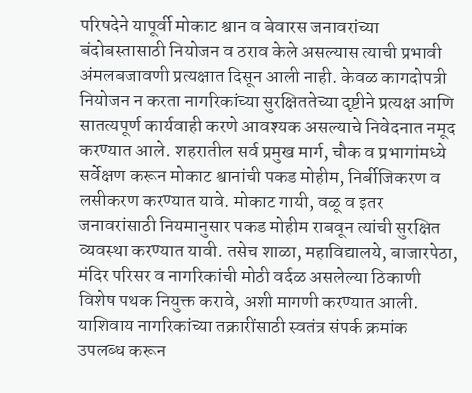परिषदेने यापूर्वी मोकाट श्वान व बेवारस जनावरांच्या बंदोबस्तासाठी नियोजन व ठराव केले असल्यास त्याची प्रभावी अंमलबजावणी प्रत्यक्षात दिसून आली नाही. केवळ कागदोपत्री नियोजन न करता नागरिकांच्या सुरक्षिततेच्या दृष्टीने प्रत्यक्ष आणि सातत्यपूर्ण कार्यवाही करणे आवश्यक असल्याचे निवेदनात नमूद करण्यात आले. शहरातील सर्व प्रमुख मार्ग, चौक व प्रभागांमध्ये सर्वेक्षण करून मोकाट श्वानांची पकड मोहीम, निर्बीजिकरण व लसीकरण करण्यात यावे. मोकाट गायी, वळू व इतर जनावरांसाठी नियमानुसार पकड मोहीम राबवून त्यांची सुरक्षित व्यवस्था करण्यात यावी. तसेच शाळा, महाविद्यालये, बाजारपेठा, मंदिर परिसर व नागरिकांची मोठी वर्दळ असलेल्या ठिकाणी विशेष पथक नियुक्त करावे, अशी मागणी करण्यात आली. याशिवाय नागरिकांच्या तक्रारींसाठी स्वतंत्र संपर्क क्रमांक उपलब्ध करून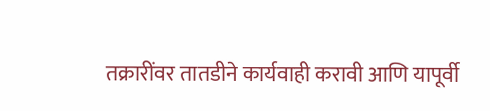तक्रारींवर तातडीने कार्यवाही करावी आणि यापूर्वी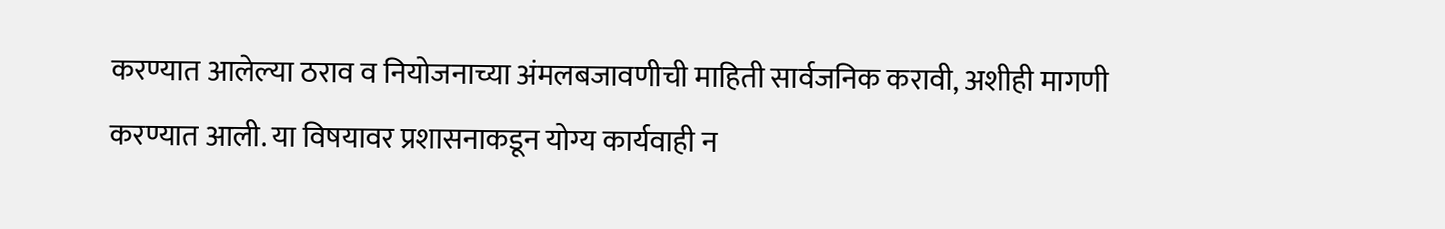करण्यात आलेल्या ठराव व नियोजनाच्या अंमलबजावणीची माहिती सार्वजनिक करावी, अशीही मागणी करण्यात आली. या विषयावर प्रशासनाकडून योग्य कार्यवाही न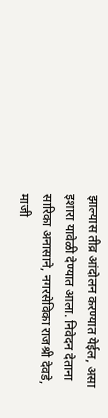झाल्यास तीव्र आंदोलन करण्यात येईल, असा इशारा यावेळी देण्यात आला. निवेदन देताना सारिका अनासाने, नगरसेविका राजश्री देवडे, माजी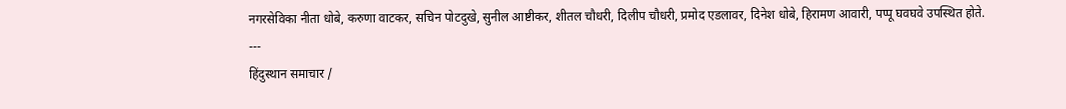नगरसेविका नीता धोबे, करुणा वाटकर, सचिन पोटदुखे, सुनील आष्टीकर, शीतल चौधरी, दिलीप चौधरी, प्रमोद एडलावर, दिनेश धोबे, हिरामण आवारी, पप्पू घवघवे उपस्थित होते.
---
हिंदुस्थान समाचार /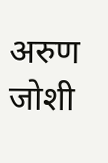अरुण जोशी